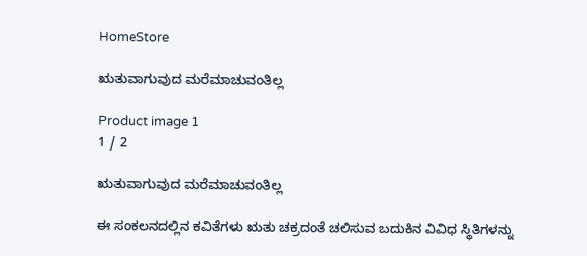HomeStore

ಋತುವಾಗುವುದ ಮರೆಮಾಚುವಂತಿಲ್ಲ

Product image 1
1 / 2

ಋತುವಾಗುವುದ ಮರೆಮಾಚುವಂತಿಲ್ಲ

ಈ ಸಂಕಲನದಲ್ಲಿನ ಕವಿತೆಗಳು ಋತು ಚಕ್ರದಂತೆ ಚಲಿಸುವ ಬದುಕಿನ ವಿವಿಧ ಸ್ಥಿತಿಗಳನ್ನು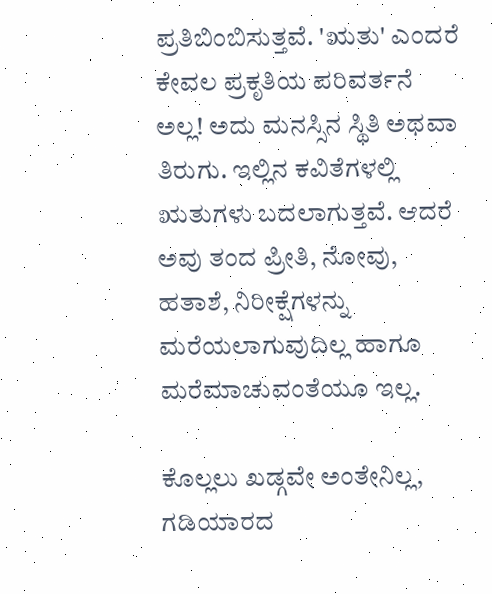ಪ್ರತಿಬಿಂಬಿಸುತ್ತವೆ. 'ಋತು' ಎಂದರೆ ಕೇವಲ ಪ್ರಕೃತಿಯ ಪರಿವರ್ತನೆ ಅಲ್ಲ! ಅದು ಮನಸ್ಸಿನ ಸ್ಥಿತಿ ಅಥವಾ ತಿರುಗು. ಇಲ್ಲಿನ ಕವಿತೆಗಳಲ್ಲಿ ಋತುಗಳು ಬದಲಾಗುತ್ತವೆ. ಆದರೆ ಅವು ತಂದ ಪ್ರೀತಿ, ನೋವು, ಹತಾಶೆ, ನಿರೀಕ್ಷೆಗಳನ್ನು ಮರೆಯಲಾಗುವುದಿಲ್ಲ ಹಾಗೂ ಮರೆಮಾಚುವಂತೆಯೂ ಇಲ್ಲ.

ಕೊಲ್ಲಲು ಖಡ್ಗವೇ ಅಂತೇನಿಲ್ಲ, ಗಡಿಯಾರದ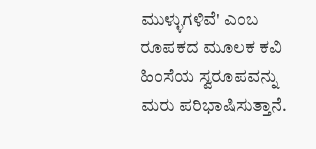ಮುಳ್ಳುಗಳಿವೆ' ಎಂಬ ರೂಪಕದ ಮೂಲಕ ಕವಿ ಹಿಂಸೆಯ ಸ್ವರೂಪವನ್ನು ಮರು ಪರಿಭಾಷಿಸುತ್ತಾನೆ.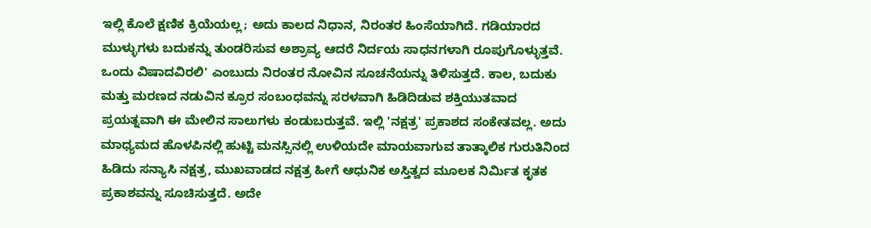ಇಲ್ಲಿ ಕೊಲೆ ಕ್ಷಣಿಕ ಕ್ರಿಯೆಯಲ್ಲ; ಅದು ಕಾಲದ ನಿಧಾನ, ನಿರಂತರ ಹಿಂಸೆಯಾಗಿದೆ. ಗಡಿಯಾರದ ಮುಳ್ಳುಗಳು ಬದುಕನ್ನು ತುಂಡರಿಸುವ ಅಶ್ರಾವ್ಯ ಆದರೆ ನಿರ್ದಯ ಸಾಧನಗಳಾಗಿ ರೂಪುಗೊಳ್ಳುತ್ತವೆ. ಒಂದು ವಿಷಾದವಿರಲಿ' ಎಂಬುದು ನಿರಂತರ ನೋವಿನ ಸೂಚನೆಯನ್ನು ತಿಳಿಸುತ್ತದೆ. ಕಾಲ, ಬದುಕು ಮತ್ತು ಮರಣದ ನಡುವಿನ ಕ್ರೂರ ಸಂಬಂಧವನ್ನು ಸರಳವಾಗಿ ಹಿಡಿದಿಡುವ ಶಕ್ತಿಯುತವಾದ ಪ್ರಯತ್ನವಾಗಿ ಈ ಮೇಲಿನ ಸಾಲುಗಳು ಕಂಡುಬರುತ್ತವೆ. ಇಲ್ಲಿ 'ನಕ್ಷತ್ರ' ಪ್ರಕಾಶದ ಸಂಕೇತವಲ್ಲ. ಅದು ಮಾಧ್ಯಮದ ಹೊಳಪಿನಲ್ಲಿ ಹುಟ್ಟಿ ಮನಸ್ಸಿನಲ್ಲಿ ಉಳಿಯದೇ ಮಾಯವಾಗುವ ತಾತ್ಕಾಲಿಕ ಗುರುತಿನಿಂದ ಹಿಡಿದು ಸನ್ಯಾಸಿ ನಕ್ಷತ್ರ, ಮುಖವಾಡದ ನಕ್ಷತ್ರ ಹೀಗೆ ಆಧುನಿಕ ಅಸ್ತಿತ್ವದ ಮೂಲಕ ನಿರ್ಮಿತ ಕೃತಕ ಪ್ರಕಾಶವನ್ನು ಸೂಚಿಸುತ್ತದೆ. ಅದೇ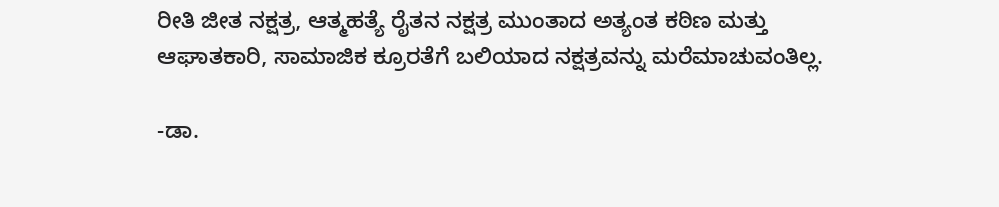ರೀತಿ ಜೀತ ನಕ್ಷತ್ರ, ಆತ್ಮಹತ್ಯೆ ರೈತನ ನಕ್ಷತ್ರ ಮುಂತಾದ ಅತ್ಯಂತ ಕಠಿಣ ಮತ್ತು ಆಘಾತಕಾರಿ, ಸಾಮಾಜಿಕ ಕ್ರೂರತೆಗೆ ಬಲಿಯಾದ ನಕ್ಷತ್ರವನ್ನು ಮರೆಮಾಚುವಂತಿಲ್ಲ.

-ಡಾ.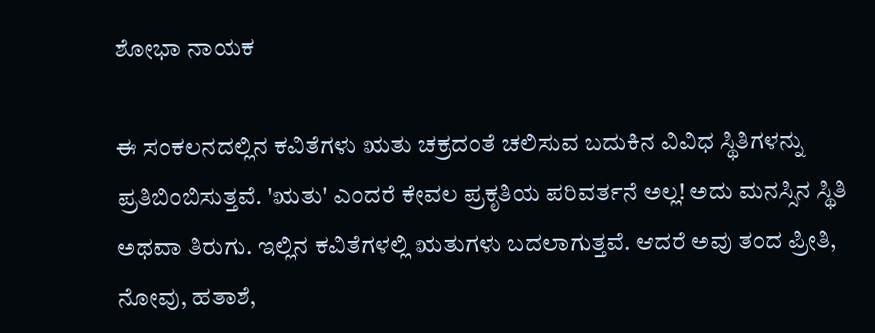ಶೋಭಾ ನಾಯಕ

ಈ ಸಂಕಲನದಲ್ಲಿನ ಕವಿತೆಗಳು ಋತು ಚಕ್ರದಂತೆ ಚಲಿಸುವ ಬದುಕಿನ ವಿವಿಧ ಸ್ಥಿತಿಗಳನ್ನು ಪ್ರತಿಬಿಂಬಿಸುತ್ತವೆ. 'ಋತು' ಎಂದರೆ ಕೇವಲ ಪ್ರಕೃತಿಯ ಪರಿವರ್ತನೆ ಅಲ್ಲ! ಅದು ಮನಸ್ಸಿನ ಸ್ಥಿತಿ ಅಥವಾ ತಿರುಗು. ಇಲ್ಲಿನ ಕವಿತೆಗಳಲ್ಲಿ ಋತುಗಳು ಬದಲಾಗುತ್ತವೆ. ಆದರೆ ಅವು ತಂದ ಪ್ರೀತಿ, ನೋವು, ಹತಾಶೆ,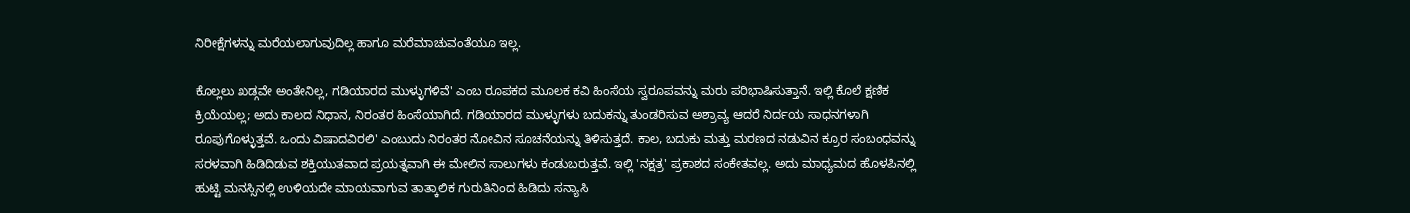ನಿರೀಕ್ಷೆಗಳನ್ನು ಮರೆಯಲಾಗುವುದಿಲ್ಲ ಹಾಗೂ ಮರೆಮಾಚುವಂತೆಯೂ ಇಲ್ಲ.

ಕೊಲ್ಲಲು ಖಡ್ಗವೇ ಅಂತೇನಿಲ್ಲ, ಗಡಿಯಾರದ ಮುಳ್ಳುಗಳಿವೆ' ಎಂಬ ರೂಪಕದ ಮೂಲಕ ಕವಿ ಹಿಂಸೆಯ ಸ್ವರೂಪವನ್ನು ಮರು ಪರಿಭಾಷಿಸುತ್ತಾನೆ. ಇಲ್ಲಿ ಕೊಲೆ ಕ್ಷಣಿಕ ಕ್ರಿಯೆಯಲ್ಲ; ಅದು ಕಾಲದ ನಿಧಾನ, ನಿರಂತರ ಹಿಂಸೆಯಾಗಿದೆ. ಗಡಿಯಾರದ ಮುಳ್ಳುಗಳು ಬದುಕನ್ನು ತುಂಡರಿಸುವ ಅಶ್ರಾವ್ಯ ಆದರೆ ನಿರ್ದಯ ಸಾಧನಗಳಾಗಿ ರೂಪುಗೊಳ್ಳುತ್ತವೆ. ಒಂದು ವಿಷಾದವಿರಲಿ' ಎಂಬುದು ನಿರಂತರ ನೋವಿನ ಸೂಚನೆಯನ್ನು ತಿಳಿಸುತ್ತದೆ. ಕಾಲ, ಬದುಕು ಮತ್ತು ಮರಣದ ನಡುವಿನ ಕ್ರೂರ ಸಂಬಂಧವನ್ನು ಸರಳವಾಗಿ ಹಿಡಿದಿಡುವ ಶಕ್ತಿಯುತವಾದ ಪ್ರಯತ್ನವಾಗಿ ಈ ಮೇಲಿನ ಸಾಲುಗಳು ಕಂಡುಬರುತ್ತವೆ. ಇಲ್ಲಿ 'ನಕ್ಷತ್ರ' ಪ್ರಕಾಶದ ಸಂಕೇತವಲ್ಲ. ಅದು ಮಾಧ್ಯಮದ ಹೊಳಪಿನಲ್ಲಿ ಹುಟ್ಟಿ ಮನಸ್ಸಿನಲ್ಲಿ ಉಳಿಯದೇ ಮಾಯವಾಗುವ ತಾತ್ಕಾಲಿಕ ಗುರುತಿನಿಂದ ಹಿಡಿದು ಸನ್ಯಾಸಿ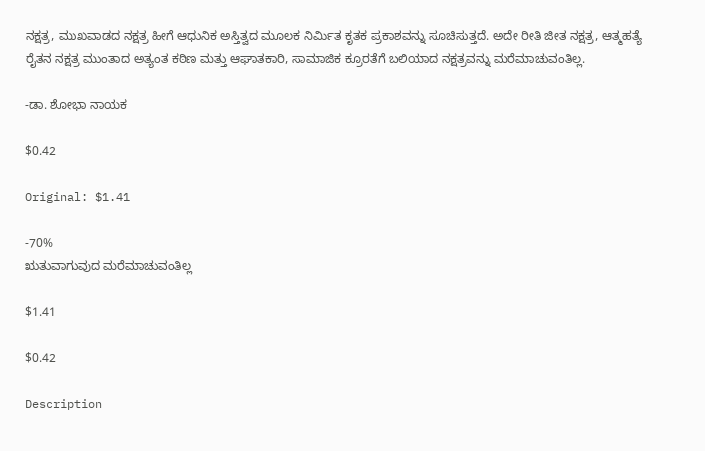ನಕ್ಷತ್ರ, ಮುಖವಾಡದ ನಕ್ಷತ್ರ ಹೀಗೆ ಆಧುನಿಕ ಅಸ್ತಿತ್ವದ ಮೂಲಕ ನಿರ್ಮಿತ ಕೃತಕ ಪ್ರಕಾಶವನ್ನು ಸೂಚಿಸುತ್ತದೆ. ಅದೇ ರೀತಿ ಜೀತ ನಕ್ಷತ್ರ, ಆತ್ಮಹತ್ಯೆ ರೈತನ ನಕ್ಷತ್ರ ಮುಂತಾದ ಅತ್ಯಂತ ಕಠಿಣ ಮತ್ತು ಆಘಾತಕಾರಿ, ಸಾಮಾಜಿಕ ಕ್ರೂರತೆಗೆ ಬಲಿಯಾದ ನಕ್ಷತ್ರವನ್ನು ಮರೆಮಾಚುವಂತಿಲ್ಲ.

-ಡಾ. ಶೋಭಾ ನಾಯಕ

$0.42

Original: $1.41

-70%
ಋತುವಾಗುವುದ ಮರೆಮಾಚುವಂತಿಲ್ಲ

$1.41

$0.42

Description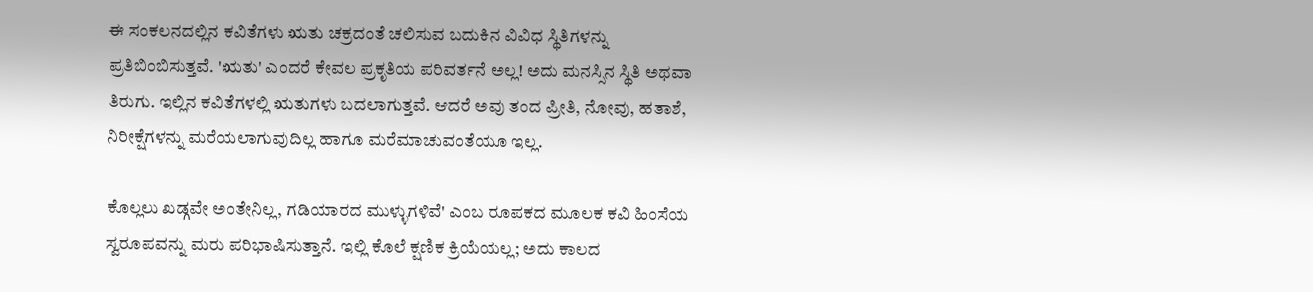ಈ ಸಂಕಲನದಲ್ಲಿನ ಕವಿತೆಗಳು ಋತು ಚಕ್ರದಂತೆ ಚಲಿಸುವ ಬದುಕಿನ ವಿವಿಧ ಸ್ಥಿತಿಗಳನ್ನು ಪ್ರತಿಬಿಂಬಿಸುತ್ತವೆ. 'ಋತು' ಎಂದರೆ ಕೇವಲ ಪ್ರಕೃತಿಯ ಪರಿವರ್ತನೆ ಅಲ್ಲ! ಅದು ಮನಸ್ಸಿನ ಸ್ಥಿತಿ ಅಥವಾ ತಿರುಗು. ಇಲ್ಲಿನ ಕವಿತೆಗಳಲ್ಲಿ ಋತುಗಳು ಬದಲಾಗುತ್ತವೆ. ಆದರೆ ಅವು ತಂದ ಪ್ರೀತಿ, ನೋವು, ಹತಾಶೆ, ನಿರೀಕ್ಷೆಗಳನ್ನು ಮರೆಯಲಾಗುವುದಿಲ್ಲ ಹಾಗೂ ಮರೆಮಾಚುವಂತೆಯೂ ಇಲ್ಲ.

ಕೊಲ್ಲಲು ಖಡ್ಗವೇ ಅಂತೇನಿಲ್ಲ, ಗಡಿಯಾರದ ಮುಳ್ಳುಗಳಿವೆ' ಎಂಬ ರೂಪಕದ ಮೂಲಕ ಕವಿ ಹಿಂಸೆಯ ಸ್ವರೂಪವನ್ನು ಮರು ಪರಿಭಾಷಿಸುತ್ತಾನೆ. ಇಲ್ಲಿ ಕೊಲೆ ಕ್ಷಣಿಕ ಕ್ರಿಯೆಯಲ್ಲ; ಅದು ಕಾಲದ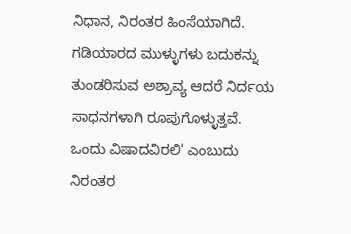ನಿಧಾನ, ನಿರಂತರ ಹಿಂಸೆಯಾಗಿದೆ. ಗಡಿಯಾರದ ಮುಳ್ಳುಗಳು ಬದುಕನ್ನು ತುಂಡರಿಸುವ ಅಶ್ರಾವ್ಯ ಆದರೆ ನಿರ್ದಯ ಸಾಧನಗಳಾಗಿ ರೂಪುಗೊಳ್ಳುತ್ತವೆ. ಒಂದು ವಿಷಾದವಿರಲಿ' ಎಂಬುದು ನಿರಂತರ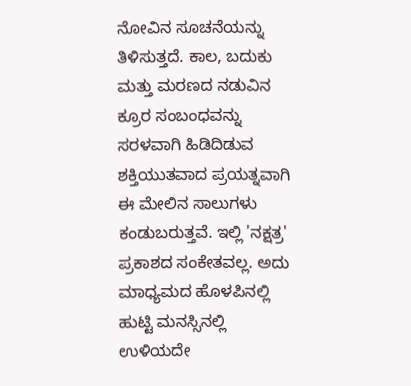ನೋವಿನ ಸೂಚನೆಯನ್ನು ತಿಳಿಸುತ್ತದೆ. ಕಾಲ, ಬದುಕು ಮತ್ತು ಮರಣದ ನಡುವಿನ ಕ್ರೂರ ಸಂಬಂಧವನ್ನು ಸರಳವಾಗಿ ಹಿಡಿದಿಡುವ ಶಕ್ತಿಯುತವಾದ ಪ್ರಯತ್ನವಾಗಿ ಈ ಮೇಲಿನ ಸಾಲುಗಳು ಕಂಡುಬರುತ್ತವೆ. ಇಲ್ಲಿ 'ನಕ್ಷತ್ರ' ಪ್ರಕಾಶದ ಸಂಕೇತವಲ್ಲ. ಅದು ಮಾಧ್ಯಮದ ಹೊಳಪಿನಲ್ಲಿ ಹುಟ್ಟಿ ಮನಸ್ಸಿನಲ್ಲಿ ಉಳಿಯದೇ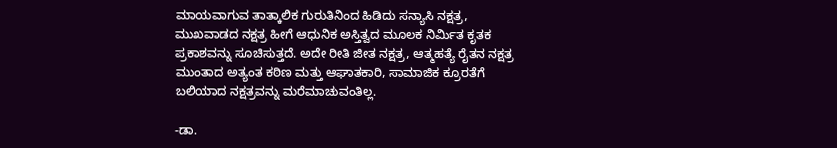ಮಾಯವಾಗುವ ತಾತ್ಕಾಲಿಕ ಗುರುತಿನಿಂದ ಹಿಡಿದು ಸನ್ಯಾಸಿ ನಕ್ಷತ್ರ, ಮುಖವಾಡದ ನಕ್ಷತ್ರ ಹೀಗೆ ಆಧುನಿಕ ಅಸ್ತಿತ್ವದ ಮೂಲಕ ನಿರ್ಮಿತ ಕೃತಕ ಪ್ರಕಾಶವನ್ನು ಸೂಚಿಸುತ್ತದೆ. ಅದೇ ರೀತಿ ಜೀತ ನಕ್ಷತ್ರ, ಆತ್ಮಹತ್ಯೆ ರೈತನ ನಕ್ಷತ್ರ ಮುಂತಾದ ಅತ್ಯಂತ ಕಠಿಣ ಮತ್ತು ಆಘಾತಕಾರಿ, ಸಾಮಾಜಿಕ ಕ್ರೂರತೆಗೆ ಬಲಿಯಾದ ನಕ್ಷತ್ರವನ್ನು ಮರೆಮಾಚುವಂತಿಲ್ಲ.

-ಡಾ.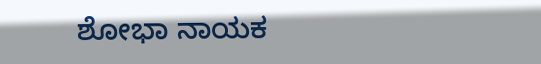ಶೋಭಾ ನಾಯಕ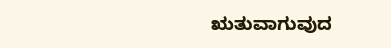ಋತುವಾಗುವುದ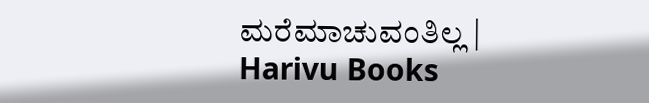ಮರೆಮಾಚುವಂತಿಲ್ಲ | Harivu Books